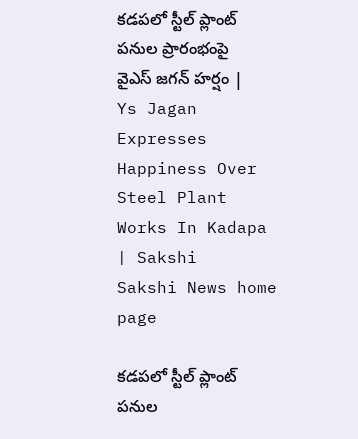కడపలో స్టీల్ ప్లాంట్ పనుల ప్రారంభంపై వైఎస్ జగన్ హర్షం | Ys Jagan Expresses Happiness Over Steel Plant Works In Kadapa | Sakshi
Sakshi News home page

కడపలో స్టీల్ ప్లాంట్ పనుల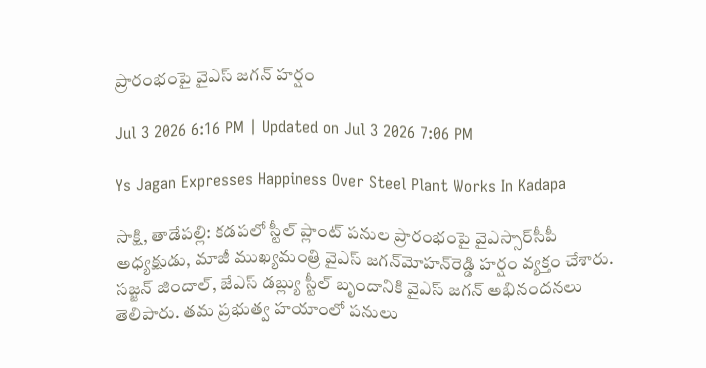ప్రారంభంపై వైఎస్ జగన్ హర్షం

Jul 3 2026 6:16 PM | Updated on Jul 3 2026 7:06 PM

Ys Jagan Expresses Happiness Over Steel Plant Works In Kadapa

సాక్షి, తాడేపల్లి: కడపలో స్టీల్ ప్లాంట్ పనుల ప్రారంభంపై వైఎస్సార్‌సీపీ అధ్యక్షుడు, మాజీ ముఖ్యమంత్రి వైఎస్‌ జగన్‌మోహన్‌రెడ్డి హర్షం వ్యక్తం చేశారు. సజ్జన్ జిందాల్, జేఎస్ డబ్ల్యు స్టీల్ బృందానికి వైఎస్ జగన్ అభినందనలు తెలిపారు. తమ ప్రభుత్వ హయాంలో పనులు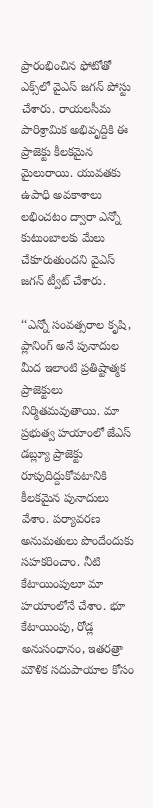ప్రారంభించిన ఫోటోతో ఎక్స్‌లో వైఎస్‌ జగన్‌ పోస్టు చేశారు. రాయలసీమ పారిశ్రామిక అభివృద్దికి ఈ ప్రాజెక్టు కీలకమైన మైలురాయి. యువతకు ఉపాధి అవకాశాలు లభించటం ద్వారా ఎన్నో కుటుంబాలకు మేలు చేకూరుతుందని వైఎస్‌ జగన్‌ ట్వీట్‌ చేశారు.

‘‘ఎన్నో సంవత్సరాల కృషి, ప్లానింగ్ అనే పునాదుల మీద ఇలాంటి ప్రతిష్టాత్మక ప్రాజెక్టులు నిర్మితమవుతాయి. మా ప్రభుత్వ హయాంలో జేఎస్ డబ్ల్యూ ప్రాజెక్టు రూపుదిద్దుకోవటానికి కీలకమైన పునాదులు వేశాం. పర్యావరణ అనుమతులు పొందేందుకు సహకరించాం. నీటి కేటాయింపులూ మా హయాంలోనే చేశాం. భూ కేటాయింపు, రోడ్ల అనుసంధానం, ఇతరత్రా మౌళిక సదుపాయాల కోసం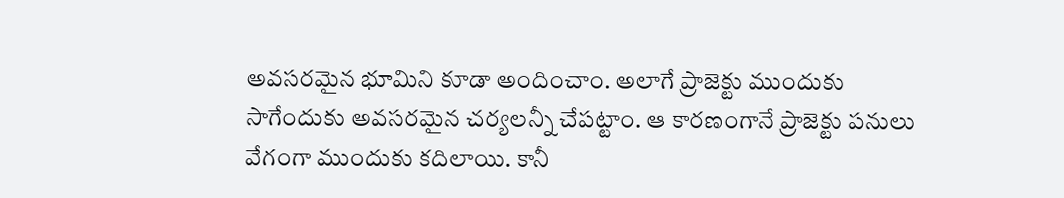అవసరమైన భూమిని కూడా అందించాం. అలాగే ప్రాజెక్టు ముందుకు సాగేందుకు అవసరమైన చర్యలన్నీ చేపట్టాం. ఆ కారణంగానే ప్రాజెక్టు పనులు వేగంగా ముందుకు కదిలాయి. కానీ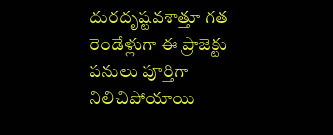దురదృష్టవశాత్తూ గత రెండేళ్లుగా ఈ ప్రాజెక్టు పనులు పూర్తిగా నిలిచిపోయాయి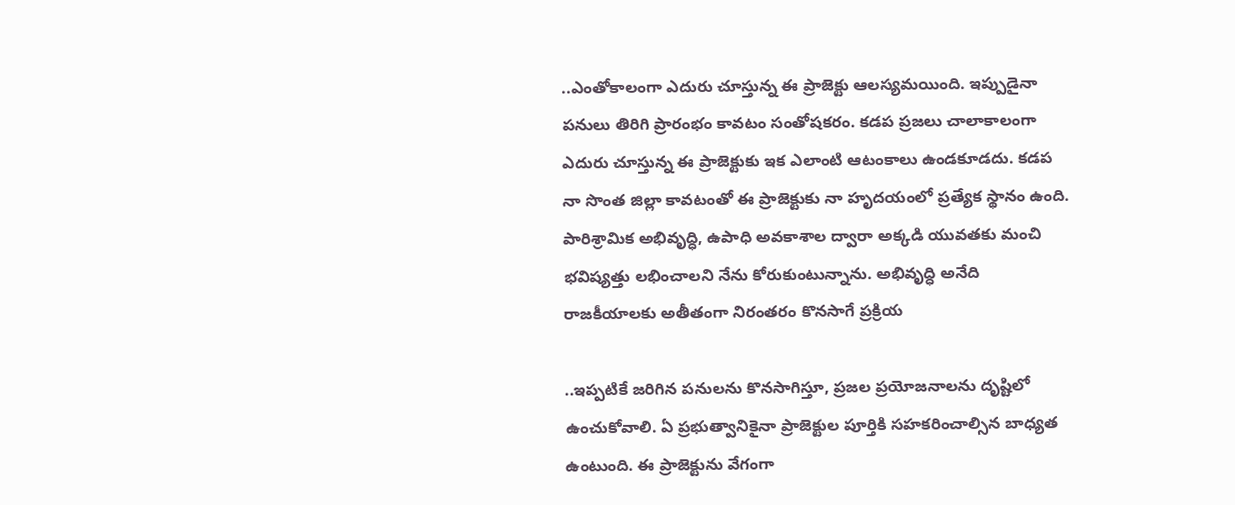..ఎంతోకాలంగా ఎదురు చూస్తున్న ఈ ప్రాజెక్టు ఆలస్యమయింది. ఇప్పుడైనా పనులు తిరిగి ప్రారంభం కావటం సంతోషకరం. కడప ప్రజలు చాలాకాలంగా ఎదురు చూస్తున్న ఈ ప్రాజెక్టుకు ఇక ఎలాంటి ఆటంకాలు ఉండకూడదు. కడప నా సొంత జిల్లా కావటంతో ఈ ప్రాజెక్టుకు నా హృదయంలో ప్రత్యేక స్థానం ఉంది. పారిశ్రామిక అభివృద్ధి, ఉపాధి అవకాశాల ద్వారా అక్కడి యువతకు మంచి భవిష్యత్తు లభించాలని నేను కోరుకుంటున్నాను. అభివృద్ధి అనేది రాజకీయాలకు అతీతంగా నిరంతరం కొనసాగే ప్రక్రియ

..ఇప్పటికే జరిగిన పనులను కొనసాగిస్తూ, ప్రజల ప్రయోజనాలను దృష్టిలో ఉంచుకోవాలి. ఏ ప్రభుత్వానికైనా ప్రాజెక్టుల పూర్తికి సహకరించాల్సిన బాధ్యత ఉంటుంది. ఈ ప్రాజెక్టును వేగంగా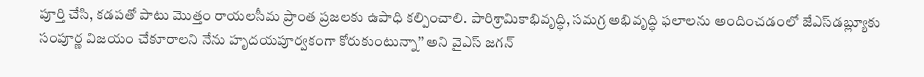పూర్తి చేసి, కడపతో పాటు మొత్తం రాయలసీమ ప్రాంత ప్రజలకు ఉపాధి కల్పించాలి. పారిశ్రామికాభివృద్ధి, సమగ్ర అభివృద్ధి ఫలాలను అందించడంలో జేఎస్‌డబ్ల్యూకు సంపూర్ణ విజయం చేకూరాలని నేను హృదయపూర్వకంగా కోరుకుంటున్నా’’ అని వైఎస్‌ జగన్‌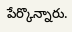పేర్కొన్నారు.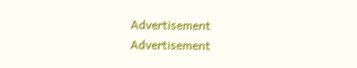Advertisement
Advertisement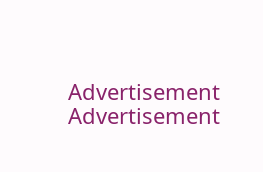Advertisement
Advertisement